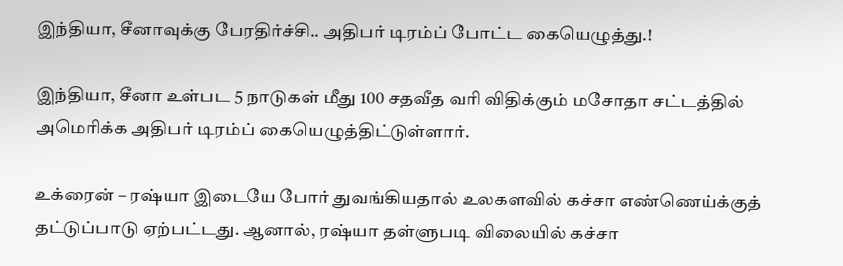இந்தியா, சீனாவுக்கு பேரதிர்ச்சி.. அதிபர் டிரம்ப் போட்ட கையெழுத்து.!

இந்தியா, சீனா உள்பட 5 நாடுகள் மீது 100 சதவீத வரி விதிக்கும் மசோதா சட்டத்தில் அமெரிக்க அதிபர் டிரம்ப் கையெழுத்திட்டுள்ளார்.

உக்ரைன் – ரஷ்யா இடையே போர் துவங்கியதால் உலகளவில் கச்சா எண்ணெய்க்குத் தட்டுப்பாடு ஏற்பட்டது. ஆனால், ரஷ்யா தள்ளுபடி விலையில் கச்சா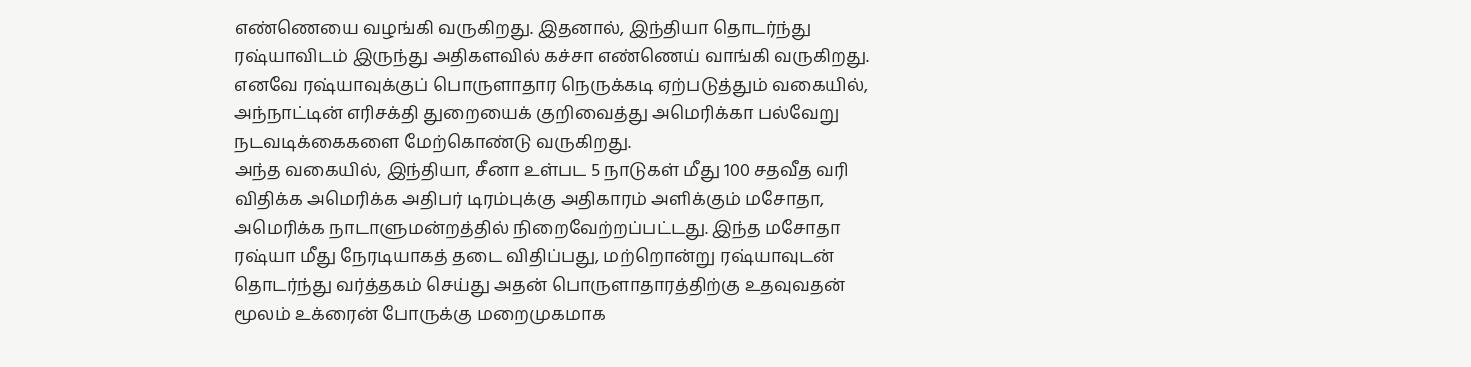எண்ணெயை வழங்கி வருகிறது. இதனால், இந்தியா தொடர்ந்து ரஷ்யாவிடம் இருந்து அதிகளவில் கச்சா எண்ணெய் வாங்கி வருகிறது. எனவே ரஷ்யாவுக்குப் பொருளாதார நெருக்கடி ஏற்படுத்தும் வகையில், அந்நாட்டின் எரிசக்தி துறையைக் குறிவைத்து அமெரிக்கா பல்வேறு நடவடிக்கைகளை மேற்கொண்டு வருகிறது.
அந்த வகையில், இந்தியா, சீனா உள்பட 5 நாடுகள் மீது 100 சதவீத வரி விதிக்க அமெரிக்க அதிபர் டிரம்புக்கு அதிகாரம் அளிக்கும் மசோதா, அமெரிக்க நாடாளுமன்றத்தில் நிறைவேற்றப்பட்டது. இந்த மசோதா ரஷ்யா மீது நேரடியாகத் தடை விதிப்பது, மற்றொன்று ரஷ்யாவுடன் தொடர்ந்து வர்த்தகம் செய்து அதன் பொருளாதாரத்திற்கு உதவுவதன் மூலம் உக்ரைன் போருக்கு மறைமுகமாக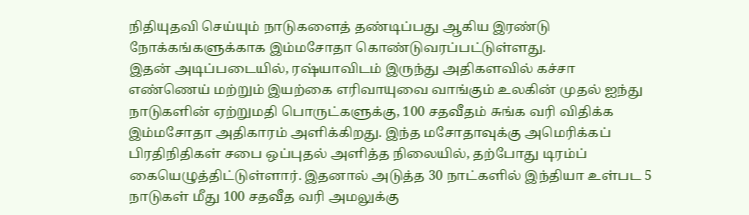நிதியுதவி செய்யும் நாடுகளைத் தண்டிப்பது ஆகிய இரண்டு நோக்கங்களுக்காக இம்மசோதா கொண்டுவரப்பட்டுள்ளது.
இதன் அடிப்படையில், ரஷ்யாவிடம் இருந்து அதிகளவில் கச்சா எண்ணெய் மற்றும் இயற்கை எரிவாயுவை வாங்கும் உலகின் முதல் ஐந்து நாடுகளின் ஏற்றுமதி பொருட்களுக்கு, 100 சதவீதம் சுங்க வரி விதிக்க இம்மசோதா அதிகாரம் அளிக்கிறது. இந்த மசோதாவுக்கு அமெரிக்கப் பிரதிநிதிகள் சபை ஒப்புதல் அளித்த நிலையில், தற்போது டிரம்ப் கையெழுத்திட்டுள்ளார். இதனால் அடுத்த 30 நாட்களில் இந்தியா உள்பட 5 நாடுகள் மீது 100 சதவீத வரி அமலுக்கு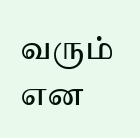வரும் என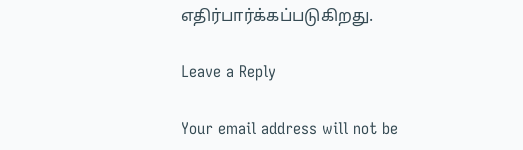எதிர்பார்க்கப்படுகிறது.

Leave a Reply

Your email address will not be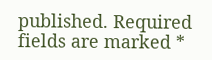published. Required fields are marked *